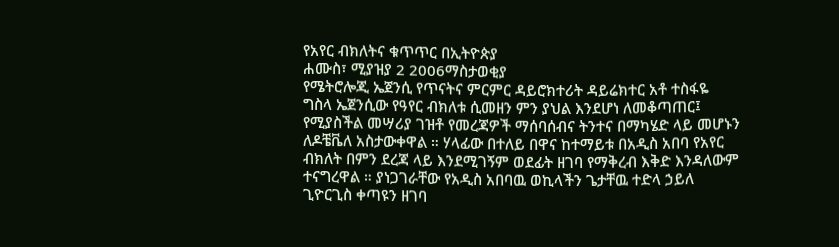የአየር ብክለትና ቁጥጥር በኢትዮጵያ
ሐሙስ፣ ሚያዝያ 2 2006ማስታወቂያ
የሜትሮሎጂ ኤጀንሲ የጥናትና ምርምር ዳይሮክተሪት ዳይሬክተር አቶ ተስፋዬ ግስላ ኤጀንሲው የዓየር ብክለቱ ሲመዘን ምን ያህል እንደሆነ ለመቆጣጠር፤ የሚያስችል መሣሪያ ገዝቶ የመረጃዎች ማሰባሰብና ትንተና በማካሄድ ላይ መሆኑን ለዶቼቬለ አስታውቀዋል ። ሃላፊው በተለይ በዋና ከተማይቱ በአዲስ አበባ የአየር ብክለት በምን ደረጃ ላይ እንደሚገኝም ወደፊት ዘገባ የማቅረብ እቅድ እንዳለውም ተናግረዋል ። ያነጋገራቸው የአዲስ አበባዉ ወኪላችን ጌታቸዉ ተድላ ኃይለ ጊዮርጊስ ቀጣዩን ዘገባ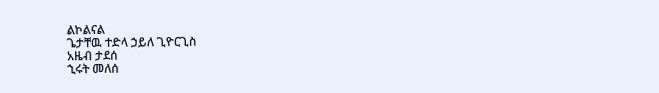ልኮልናል
ጌታቸዉ ተድላ ኃይለ ጊዮርጊስ
አዜብ ታደሰ
ኂሩት መለሰ